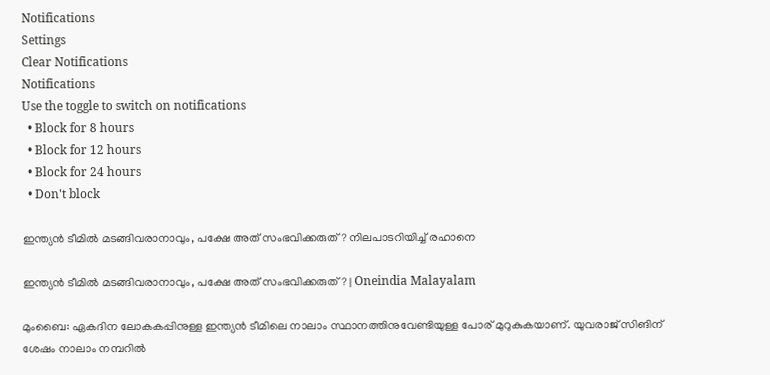Notifications
Settings
Clear Notifications
Notifications
Use the toggle to switch on notifications
  • Block for 8 hours
  • Block for 12 hours
  • Block for 24 hours
  • Don't block

ഇന്ത്യന്‍ ടീമില്‍ മടങ്ങിവരാനാവും, പക്ഷേ അത് സംഭവിക്കരുത്? നിലപാടറിയിച്ച് രഹാനെ

ഇന്ത്യന്‍ ടീമില്‍ മടങ്ങിവരാനാവും, പക്ഷേ അത് സംഭവിക്കരുത്? | Oneindia Malayalam

മുംബൈ: ഏകദിന ലോകകപ്പിനുള്ള ഇന്ത്യന്‍ ടീമിലെ നാലാം സ്ഥാനത്തിനുവേണ്ടിയുള്ള പോര് മുറുകുകയാണ്. യുവരാജ് സിങിന് ശേഷം നാലാം നമ്പറില്‍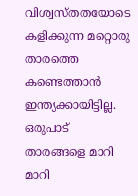വിശ്വസ്തതയോടെ കളിക്കുന്ന മറ്റൊരു താരത്തെ കണ്ടെത്താന്‍ ഇന്ത്യക്കായിട്ടില്ല. ഒരുപാട് താരങ്ങളെ മാറി മാറി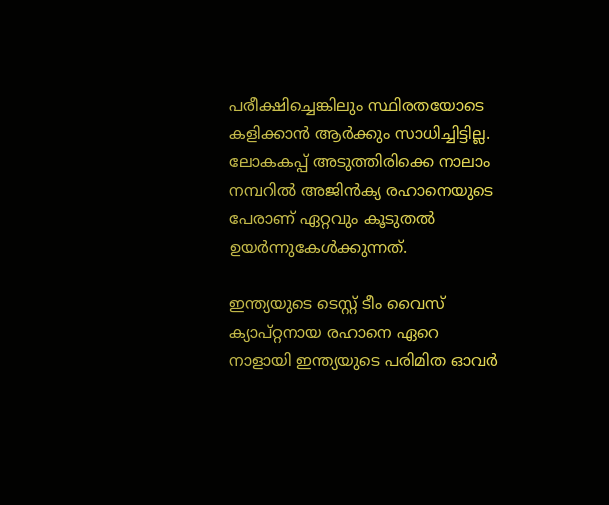പരീക്ഷിച്ചെങ്കിലും സ്ഥിരതയോടെ കളിക്കാന്‍ ആര്‍ക്കും സാധിച്ചിട്ടില്ല. ലോകകപ്പ് അടുത്തിരിക്കെ നാലാം നമ്പറില്‍ അജിന്‍ക്യ രഹാനെയുടെ പേരാണ് ഏറ്റവും കൂടുതല്‍ ഉയര്‍ന്നുകേള്‍ക്കുന്നത്.

ഇന്ത്യയുടെ ടെസ്റ്റ് ടീം വൈസ് ക്യാപ്റ്റനായ രഹാനെ ഏറെ നാളായി ഇന്ത്യയുടെ പരിമിത ഓവര്‍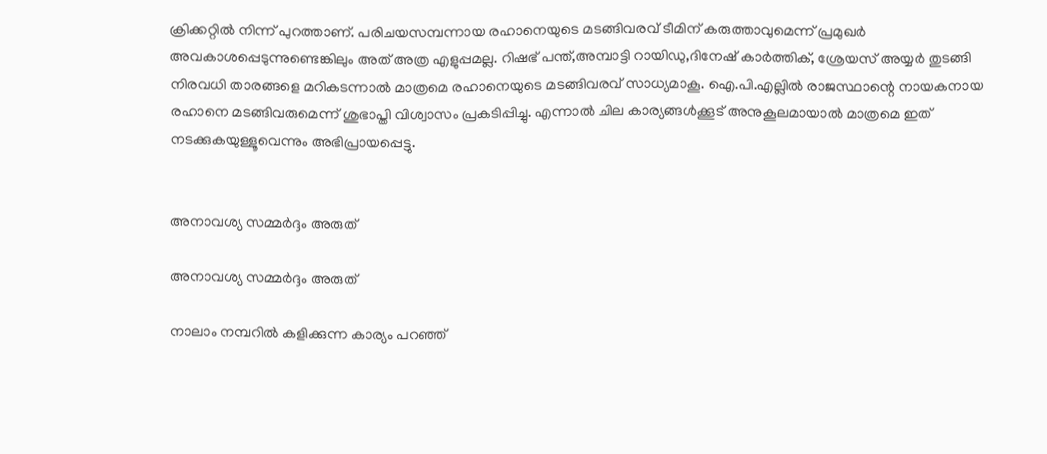ക്രിക്കറ്റില്‍ നിന്ന് പുറത്താണ്. പരിചയസമ്പന്നായ രഹാനെയുടെ മടങ്ങിവരവ് ടീമിന് കരുത്താവുമെന്ന് പ്രമുഖര്‍ അവകാശപ്പെടുന്നുണ്ടെങ്കിലും അത് അത്ര എളുപ്പമല്ല. റിഷഭ് പന്ത്,അമ്പാട്ടി റായിഡു,ദിനേഷ് കാര്‍ത്തിക്, ശ്രേയസ് അയ്യര്‍ തുടങ്ങി നിരവധി താരങ്ങളെ മറികടന്നാല്‍ മാത്രമെ രഹാനെയുടെ മടങ്ങിവരവ് സാധ്യമാകൂ. ഐ.പി.എല്ലില്‍ രാജസ്ഥാന്റെ നായകനായ രഹാനെ മടങ്ങിവരുമെന്ന് ശുഭാപ്തി വിശ്വാസം പ്രകടിപ്പിച്ചു. എന്നാല്‍ ചില കാര്യങ്ങള്‍ക്കൂട് അനുകൂലമായാല്‍ മാത്രമെ ഇത് നടക്കുകയുള്ളൂവെന്നും അഭിപ്രായപ്പെട്ടു.


അനാവശ്യ സമ്മര്‍ദ്ദം അരുത്

അനാവശ്യ സമ്മര്‍ദ്ദം അരുത്

നാലാം നമ്പറില്‍ കളിക്കുന്ന കാര്യം പറഞ്ഞ്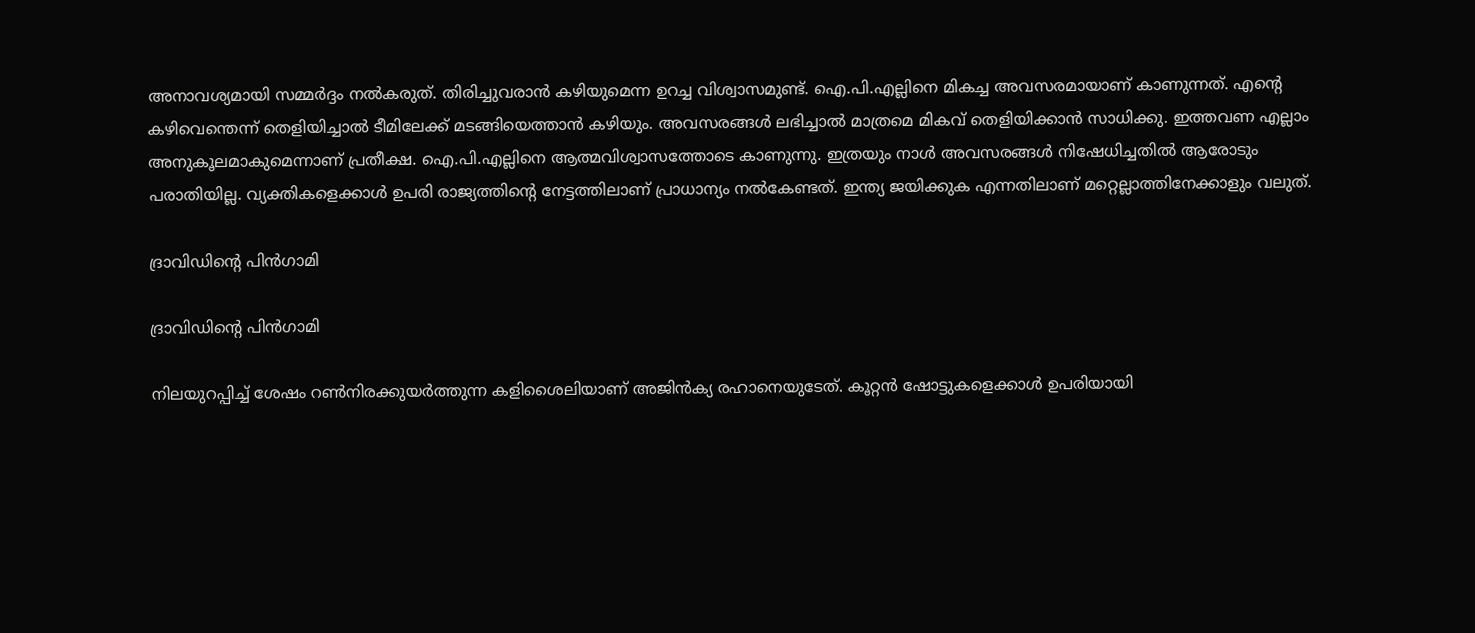അനാവശ്യമായി സമ്മര്‍ദ്ദം നല്‍കരുത്. തിരിച്ചുവരാന്‍ കഴിയുമെന്ന ഉറച്ച വിശ്വാസമുണ്ട്. ഐ.പി.എല്ലിനെ മികച്ച അവസരമായാണ് കാണുന്നത്. എന്റെ കഴിവെന്തെന്ന് തെളിയിച്ചാല്‍ ടീമിലേക്ക് മടങ്ങിയെത്താന്‍ കഴിയും. അവസരങ്ങള്‍ ലഭിച്ചാല്‍ മാത്രമെ മികവ് തെളിയിക്കാന്‍ സാധിക്കു. ഇത്തവണ എല്ലാം അനുകൂലമാകുമെന്നാണ് പ്രതീക്ഷ. ഐ.പി.എല്ലിനെ ആത്മവിശ്വാസത്തോടെ കാണുന്നു. ഇത്രയും നാള്‍ അവസരങ്ങള്‍ നിഷേധിച്ചതില്‍ ആരോടും പരാതിയില്ല. വ്യക്തികളെക്കാള്‍ ഉപരി രാജ്യത്തിന്റെ നേട്ടത്തിലാണ് പ്രാധാന്യം നല്‍കേണ്ടത്. ഇന്ത്യ ജയിക്കുക എന്നതിലാണ് മറ്റെല്ലാത്തിനേക്കാളും വലുത്.

ദ്രാവിഡിന്റെ പിന്‍ഗാമി

ദ്രാവിഡിന്റെ പിന്‍ഗാമി

നിലയുറപ്പിച്ച് ശേഷം റണ്‍നിരക്കുയര്‍ത്തുന്ന കളിശൈലിയാണ് അജിന്‍ക്യ രഹാനെയുടേത്. കൂറ്റന്‍ ഷോട്ടുകളെക്കാള്‍ ഉപരിയായി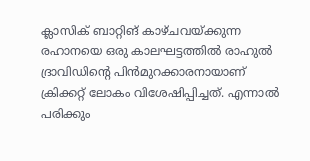ക്ലാസിക് ബാറ്റിങ് കാഴ്ചവയ്ക്കുന്ന രഹാനയെ ഒരു കാലഘട്ടത്തില്‍ രാഹുല്‍ ദ്രാവിഡിന്റെ പിന്‍മുറക്കാരനായാണ് ക്രിക്കറ്റ് ലോകം വിശേഷിപ്പിച്ചത്. എന്നാല്‍ പരിക്കും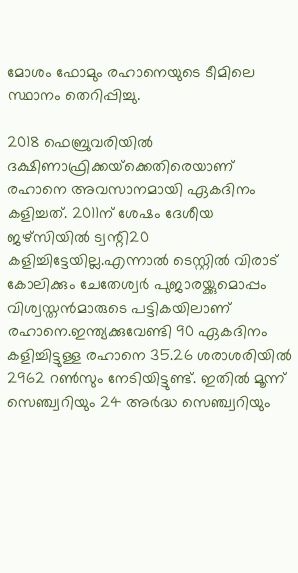മോശം ഫോമും രഹാനെയുടെ ടീമിലെ സ്ഥാനം തെറിപ്പിച്ചു.

2018 ഫെബ്രുവരിയില്‍ ദക്ഷിണാഫ്രിക്കയ്‌ക്കെതിരെയാണ് രഹാനെ അവസാനമായി ഏകദിനം കളിച്ചത്. 2011ന് ശേഷം ദേശീയ ജഴ്‌സിയില്‍ ട്വന്റി20 കളിച്ചിട്ടേയില്ല.എന്നാല്‍ ടെസ്റ്റില്‍ വിരാട് കോലിക്കും ചേതേശ്വര്‍ പുജാരയ്ക്കുമൊപ്പം വിശ്വസ്തന്‍മാരുടെ പട്ടികയിലാണ് രഹാനെ.ഇന്ത്യക്കുവേണ്ടി 90 ഏകദിനം കളിച്ചിട്ടുള്ള രഹാനെ 35.26 ശരാശരിയില്‍ 2962 റണ്‍സും നേടിയിട്ടുണ്ട്. ഇതില്‍ മൂന്ന് സെഞ്ച്വറിയും 24 അര്‍ദ്ധ സെഞ്ച്വറിയും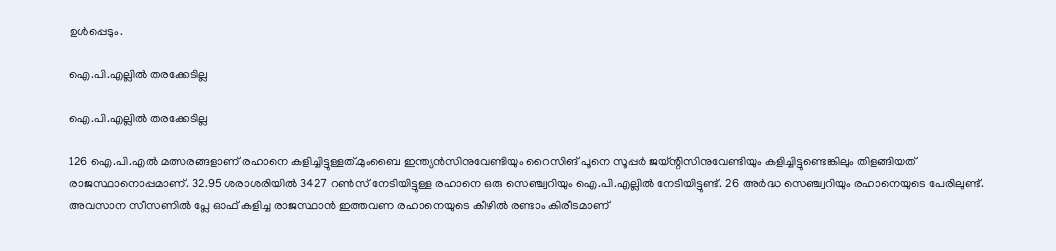ഉള്‍പ്പെടും.

ഐ.പി.എല്ലില്‍ തരക്കേടില്ല

ഐ.പി.എല്ലില്‍ തരക്കേടില്ല

126 ഐ.പി.എല്‍ മത്സരങ്ങളാണ് രഹാനെ കളിച്ചിട്ടുള്ളത്.മുംബൈ ഇന്ത്യന്‍സിനുവേണ്ടിയും റൈസിങ് പൂനെ സൂപ്പര്‍ ജയ്ന്റിസിനുവേണ്ടിയും കളിച്ചിട്ടുണ്ടെങ്കിലും തിളങ്ങിയത് രാജസ്ഥാനൊപ്പമാണ്. 32.95 ശരാശരിയില്‍ 3427 റണ്‍സ് നേടിയിട്ടുള്ള രഹാനെ ഒരു സെഞ്ച്വറിയും ഐ.പി.എല്ലില്‍ നേടിയിട്ടുണ്ട്. 26 അര്‍ദ്ധ സെഞ്ച്വറിയും രഹാനെയുടെ പേരിലുണ്ട്. അവസാന സീസണില്‍ പ്ലേ ഓഫ് കളിച്ച രാജസ്ഥാന്‍ ഇത്തവണ രഹാനെയുടെ കീഴില്‍ രണ്ടാം കിരീടമാണ്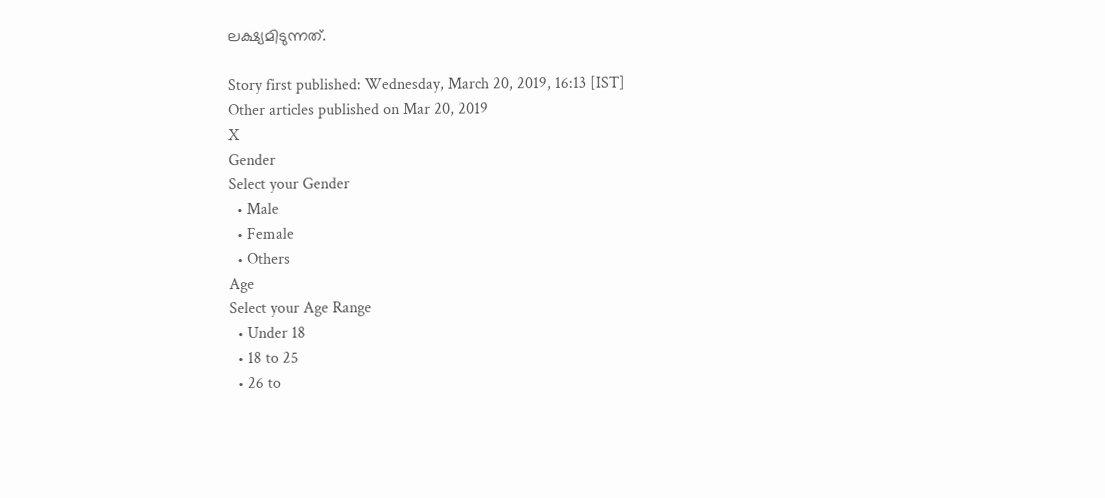ലക്ഷ്യമിടുന്നത്.

Story first published: Wednesday, March 20, 2019, 16:13 [IST]
Other articles published on Mar 20, 2019
X
Gender
Select your Gender
  • Male
  • Female
  • Others
Age
Select your Age Range
  • Under 18
  • 18 to 25
  • 26 to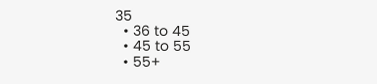35
  • 36 to 45
  • 45 to 55
  • 55+